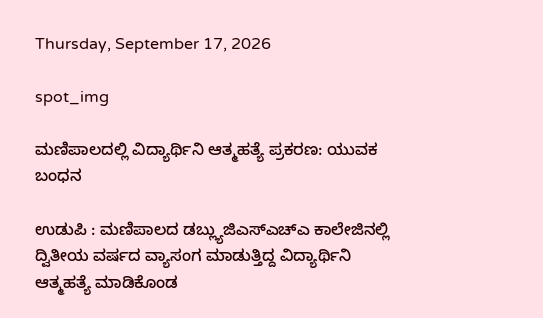Thursday, September 17, 2026

spot_img

ಮಣಿಪಾಲದಲ್ಲಿ ವಿದ್ಯಾರ್ಥಿನಿ ಆತ್ಮಹತ್ಯೆ ಪ್ರಕರಣ: ಯುವಕ ಬಂಧನ

ಉಡುಪಿ : ಮಣಿಪಾಲದ ಡಬ್ಲ್ಯುಜಿಎಸ್‌ಎಚ್‌ಎ ಕಾಲೇಜಿನಲ್ಲಿ ದ್ವಿತೀಯ ವರ್ಷದ ವ್ಯಾಸಂಗ ಮಾಡುತ್ತಿದ್ದ ವಿದ್ಯಾರ್ಥಿನಿ ಆತ್ಮಹತ್ಯೆ ಮಾಡಿಕೊಂಡ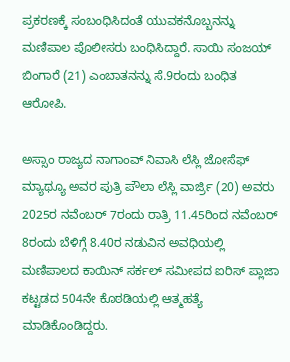ಪ್ರಕರಣಕ್ಕೆ ಸಂಬಂಧಿಸಿದಂತೆ ಯುವಕನೊಬ್ಬನನ್ನು ಮಣಿಪಾಲ ಪೊಲೀಸರು ಬಂಧಿಸಿದ್ದಾರೆ. ಸಾಯಿ ಸಂಜಯ್‌ ಬಿಂಗಾರೆ (21) ಎಂಬಾತನನ್ನು ಸೆ.9ರಂದು ಬಂಧಿತ ಆರೋಪಿ.

ಅಸ್ಸಾಂ ರಾಜ್ಯದ ನಾಗಾಂವ್‌ ನಿವಾಸಿ ಲೆಸ್ಲಿ ಜೋಸೆಫ್‌ ಮ್ಯಾಥ್ಯೂ ಅವರ ಪುತ್ರಿ ಪೌಲಾ ಲೆಸ್ಲಿ ವಾರ್ಜ್ರಿ (20) ಅವರು 2025ರ ನವೆಂಬರ್‌ 7ರಂದು ರಾತ್ರಿ 11.45ರಿಂದ ನವೆಂಬರ್‌ 8ರಂದು ಬೆಳಿಗ್ಗೆ 8.40ರ ನಡುವಿನ ಅವಧಿಯಲ್ಲಿ ಮಣಿಪಾಲದ ಕಾಯಿನ್‌ ಸರ್ಕಲ್‌ ಸಮೀಪದ ಐರಿಸ್‌ ಪ್ಲಾಜಾ ಕಟ್ಟಡದ 504ನೇ ಕೊಠಡಿಯಲ್ಲಿ ಆತ್ಮಹತ್ಯೆ ಮಾಡಿಕೊಂಡಿದ್ದರು.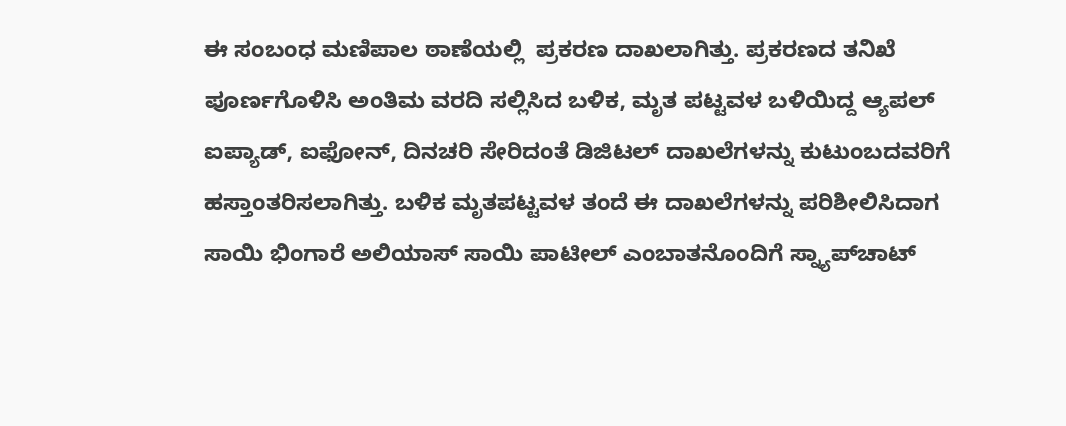ಈ ಸಂಬಂಧ ಮಣಿಪಾಲ ಠಾಣೆಯಲ್ಲಿ  ಪ್ರಕರಣ ದಾಖಲಾಗಿತ್ತು. ಪ್ರಕರಣದ ತನಿಖೆ ಪೂರ್ಣಗೊಳಿಸಿ ಅಂತಿಮ ವರದಿ ಸಲ್ಲಿಸಿದ ಬಳಿಕ, ಮೃತ ಪಟ್ಟವಳ ಬಳಿಯಿದ್ದ ಆ್ಯಪಲ್‌ ಐಪ್ಯಾಡ್‌, ಐಫೋನ್‌, ದಿನಚರಿ ಸೇರಿದಂತೆ ಡಿಜಿಟಲ್‌ ದಾಖಲೆಗಳನ್ನು ಕುಟುಂಬದವರಿಗೆ ಹಸ್ತಾಂತರಿಸಲಾಗಿತ್ತು. ಬಳಿಕ ಮೃತಪಟ್ಟವಳ ತಂದೆ ಈ ದಾಖಲೆಗಳನ್ನು ಪರಿಶೀಲಿಸಿದಾಗ ಸಾಯಿ ಭಿಂಗಾರೆ ಅಲಿಯಾಸ್‌ ಸಾಯಿ ಪಾಟೀಲ್‌ ಎಂಬಾತನೊಂದಿಗೆ ಸ್ನ್ಯಾಪ್‌ಚಾಟ್‌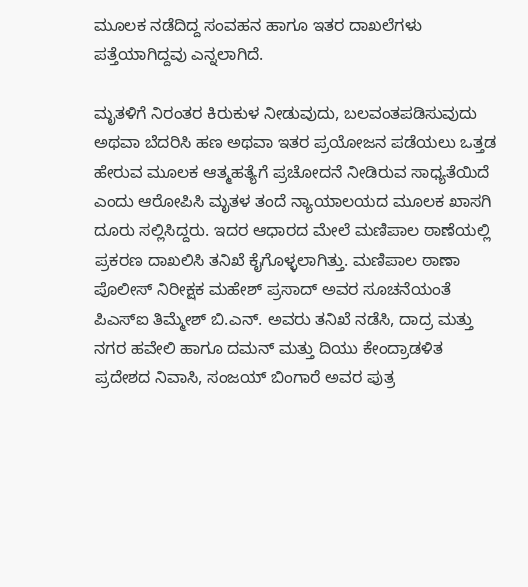ಮೂಲಕ ನಡೆದಿದ್ದ ಸಂವಹನ ಹಾಗೂ ಇತರ ದಾಖಲೆಗಳು ಪತ್ತೆಯಾಗಿದ್ದವು ಎನ್ನಲಾಗಿದೆ.

ಮೃತಳಿಗೆ ನಿರಂತರ ಕಿರುಕುಳ ನೀಡುವುದು, ಬಲವಂತಪಡಿಸುವುದು ಅಥವಾ ಬೆದರಿಸಿ ಹಣ ಅಥವಾ ಇತರ ಪ್ರಯೋಜನ ಪಡೆಯಲು ಒತ್ತಡ ಹೇರುವ ಮೂಲಕ ಆತ್ಮಹತ್ಯೆಗೆ ಪ್ರಚೋದನೆ ನೀಡಿರುವ ಸಾಧ್ಯತೆಯಿದೆ ಎಂದು ಆರೋಪಿಸಿ ಮೃತಳ ತಂದೆ ನ್ಯಾಯಾಲಯದ ಮೂಲಕ ಖಾಸಗಿ ದೂರು ಸಲ್ಲಿಸಿದ್ದರು. ಇದರ ಆಧಾರದ ಮೇಲೆ ಮಣಿಪಾಲ ಠಾಣೆಯಲ್ಲಿ ಪ್ರಕರಣ ದಾಖಲಿಸಿ ತನಿಖೆ ಕೈಗೊಳ್ಳಲಾಗಿತ್ತು. ಮಣಿಪಾಲ ಠಾಣಾ ಪೊಲೀಸ್‌ ನಿರೀಕ್ಷಕ ಮಹೇಶ್‌ ಪ್ರಸಾದ್‌ ಅವರ ಸೂಚನೆಯಂತೆ ಪಿಎಸ್‌ಐ ತಿಮ್ಮೇಶ್‌ ಬಿ.ಎನ್‌. ಅವರು ತನಿಖೆ ನಡೆಸಿ, ದಾದ್ರ ಮತ್ತು ನಗರ ಹವೇಲಿ ಹಾಗೂ ದಮನ್‌ ಮತ್ತು ದಿಯು ಕೇಂದ್ರಾಡಳಿತ ಪ್ರದೇಶದ ನಿವಾಸಿ, ಸಂಜಯ್‌ ಬಿಂಗಾರೆ ಅವರ ಪುತ್ರ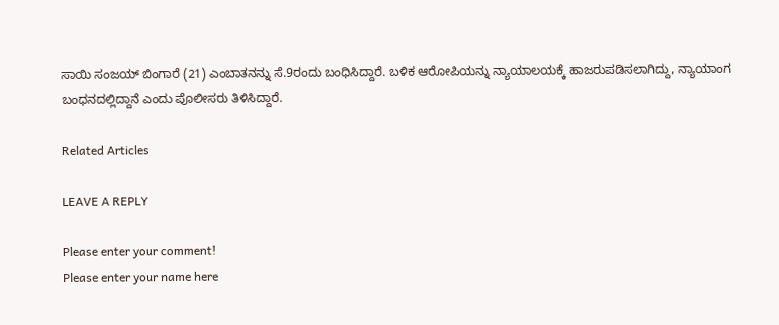ಸಾಯಿ ಸಂಜಯ್‌ ಬಿಂಗಾರೆ (21) ಎಂಬಾತನನ್ನು ಸೆ.9ರಂದು ಬಂಧಿಸಿದ್ದಾರೆ. ಬಳಿಕ ಆರೋಪಿಯನ್ನು ನ್ಯಾಯಾಲಯಕ್ಕೆ ಹಾಜರುಪಡಿಸಲಾಗಿದ್ದು, ನ್ಯಾಯಾಂಗ ಬಂಧನದಲ್ಲಿದ್ದಾನೆ ಎಂದು ಪೊಲೀಸರು ತಿಳಿಸಿದ್ದಾರೆ.

Related Articles

LEAVE A REPLY

Please enter your comment!
Please enter your name here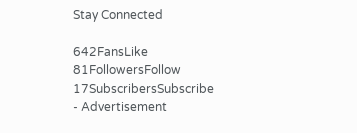Stay Connected

642FansLike
81FollowersFollow
17SubscribersSubscribe
- Advertisement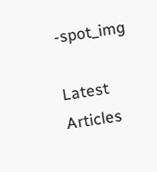-spot_img

Latest Articles